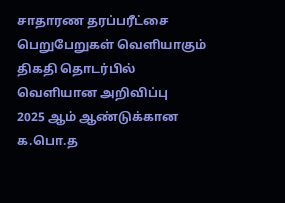சாதாரண தரப்பரீட்சை பெறுபேறுகள் வெளியாகும் திகதி தொடர்பில் வெளியான அறிவிப்பு
2025 ஆம் ஆண்டுக்கான க.பொ.த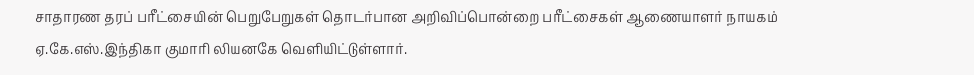சாதாரண தரப் பரீட்சையின் பெறுபேறுகள் தொடர்பான அறிவிப்பொன்றை பரீட்சைகள் ஆணையாளர் நாயகம் ஏ.கே.எஸ்.இந்திகா குமாரி லியனகே வெளியிட்டுள்ளார்.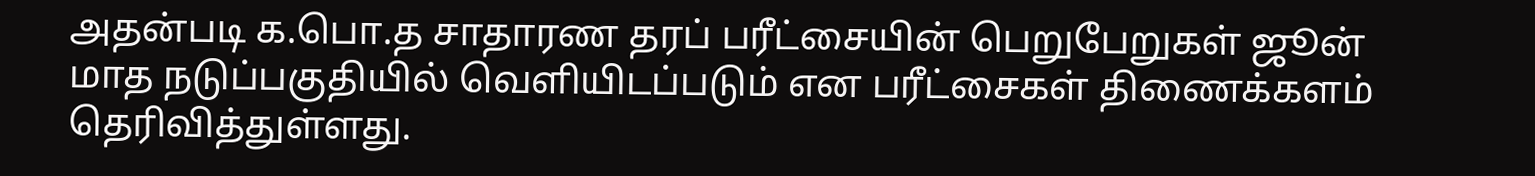அதன்படி க.பொ.த சாதாரண தரப் பரீட்சையின் பெறுபேறுகள் ஜூன் மாத நடுப்பகுதியில் வெளியிடப்படும் என பரீட்சைகள் திணைக்களம் தெரிவித்துள்ளது.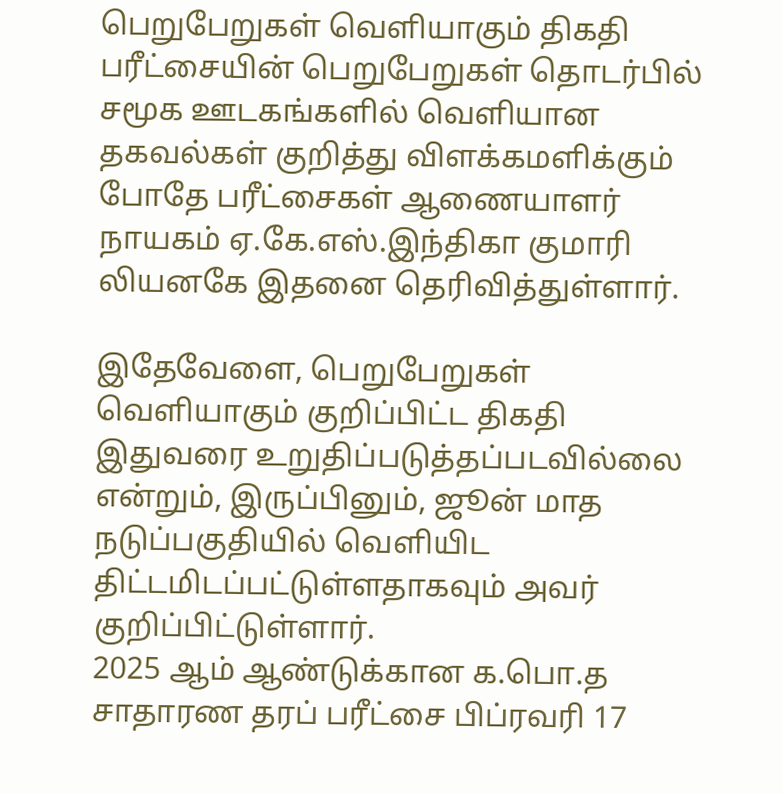பெறுபேறுகள் வெளியாகும் திகதி
பரீட்சையின் பெறுபேறுகள் தொடர்பில் சமூக ஊடகங்களில் வெளியான தகவல்கள் குறித்து விளக்கமளிக்கும் போதே பரீட்சைகள் ஆணையாளர் நாயகம் ஏ.கே.எஸ்.இந்திகா குமாரி லியனகே இதனை தெரிவித்துள்ளார்.

இதேவேளை, பெறுபேறுகள் வெளியாகும் குறிப்பிட்ட திகதி இதுவரை உறுதிப்படுத்தப்படவில்லை என்றும், இருப்பினும், ஜூன் மாத நடுப்பகுதியில் வெளியிட திட்டமிடப்பட்டுள்ளதாகவும் அவர் குறிப்பிட்டுள்ளார்.
2025 ஆம் ஆண்டுக்கான க.பொ.த சாதாரண தரப் பரீட்சை பிப்ரவரி 17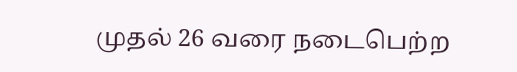முதல் 26 வரை நடைபெற்ற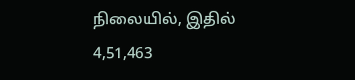நிலையில், இதில் 4,51,463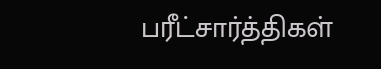பரீட்சார்த்திகள்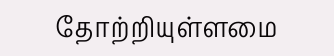தோற்றியுள்ளமை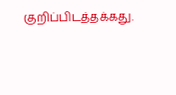குறிப்பிடத்தக்கது.